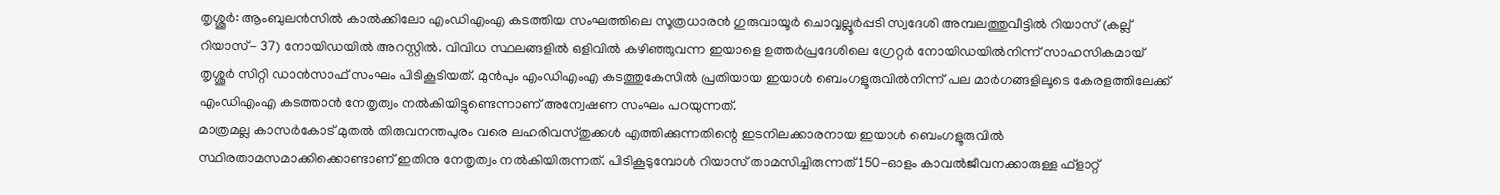തൃശ്ശൂർ: ആംബുലൻസിൽ കാൽക്കിലോ എംഡിഎംഎ കടത്തിയ സംഘത്തിലെ സൂത്രധാരൻ ഗുരുവായൂർ ചൊവ്വല്ലൂർപ്പടി സ്വദേശി അമ്പലത്തുവീട്ടിൽ റിയാസ് (കല്ല് റിയാസ്- 37) നോയിഡയിൽ അറസ്റ്റിൽ. വിവിധ സ്ഥലങ്ങളിൽ ഒളിവിൽ കഴിഞ്ഞുവന്ന ഇയാളെ ഉത്തർപ്രദേശിലെ ഗ്രേറ്റർ നോയിഡയിൽനിന്ന് സാഹസികമായ് തൃശ്ശൂർ സിറ്റി ഡാൻസാഫ് സംഘം പിടികൂടിയത്. മുൻപും എംഡിഎംഎ കടത്തുകേസിൽ പ്രതിയായ ഇയാൾ ബെംഗളൂരുവിൽനിന്ന് പല മാർഗങ്ങളിലൂടെ കേരളത്തിലേക്ക് എംഡിഎംഎ കടത്താൻ നേതൃത്വം നൽകിയിട്ടുണ്ടെന്നാണ് അന്വേഷണ സംഘം പറയുന്നത്.
മാത്രമല്ല കാസർകോട് മുതൽ തിരുവനന്തപുരം വരെ ലഹരിവസ്തുക്കൾ എത്തിക്കുന്നതിന്റെ ഇടനിലക്കാരനായ ഇയാൾ ബെംഗളൂരുവിൽ സ്ഥിരതാമസമാക്കിക്കൊണ്ടാണ് ഇതിനു നേതൃത്വം നൽകിയിരുന്നത്. പിടികൂടുമ്പോൾ റിയാസ് താമസിച്ചിരുന്നത് 150-ഓളം കാവൽജീവനക്കാരുള്ള ഫ്ളാറ്റ്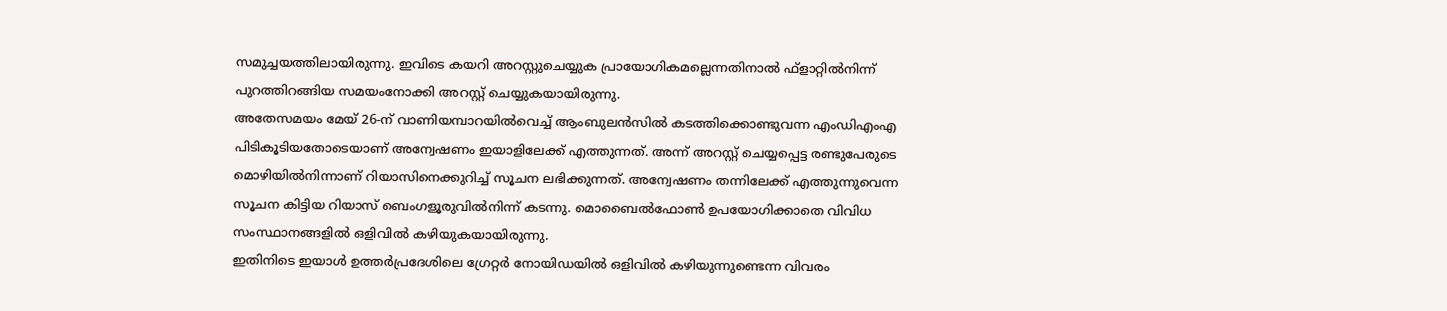സമുച്ചയത്തിലായിരുന്നു. ഇവിടെ കയറി അറസ്റ്റുചെയ്യുക പ്രായോഗികമല്ലെന്നതിനാൽ ഫ്ളാറ്റിൽനിന്ന് പുറത്തിറങ്ങിയ സമയംനോക്കി അറസ്റ്റ് ചെയ്യുകയായിരുന്നു.
അതേസമയം മേയ് 26-ന് വാണിയമ്പാറയിൽവെച്ച് ആംബുലൻസിൽ കടത്തിക്കൊണ്ടുവന്ന എംഡിഎംഎ പിടികൂടിയതോടെയാണ് അന്വേഷണം ഇയാളിലേക്ക് എത്തുന്നത്. അന്ന് അറസ്റ്റ് ചെയ്യപ്പെട്ട രണ്ടുപേരുടെ മൊഴിയിൽനിന്നാണ് റിയാസിനെക്കുറിച്ച് സൂചന ലഭിക്കുന്നത്. അന്വേഷണം തന്നിലേക്ക് എത്തുന്നുവെന്ന സൂചന കിട്ടിയ റിയാസ് ബെംഗളൂരുവിൽനിന്ന് കടന്നു. മൊബൈൽഫോൺ ഉപയോഗിക്കാതെ വിവിധ സംസ്ഥാനങ്ങളിൽ ഒളിവിൽ കഴിയുകയായിരുന്നു.
ഇതിനിടെ ഇയാൾ ഉത്തർപ്രദേശിലെ ഗ്രേറ്റർ നോയിഡയിൽ ഒളിവിൽ കഴിയുന്നുണ്ടെന്ന വിവരം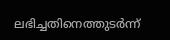ലഭിച്ചതിനെത്തുടർന്ന്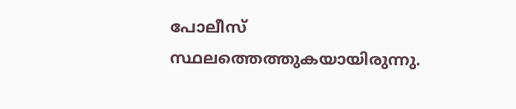പോലീസ് സ്ഥലത്തെത്തുകയായിരുന്നു.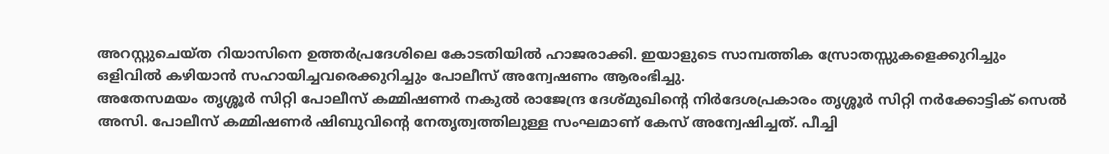അറസ്റ്റുചെയ്ത റിയാസിനെ ഉത്തർപ്രദേശിലെ കോടതിയിൽ ഹാജരാക്കി. ഇയാളുടെ സാമ്പത്തിക സ്രോതസ്സുകളെക്കുറിച്ചും ഒളിവിൽ കഴിയാൻ സഹായിച്ചവരെക്കുറിച്ചും പോലീസ് അന്വേഷണം ആരംഭിച്ചു.
അതേസമയം തൃശ്ശൂർ സിറ്റി പോലീസ് കമ്മിഷണർ നകുൽ രാജേന്ദ്ര ദേശ്മുഖിന്റെ നിർദേശപ്രകാരം തൃശ്ശൂർ സിറ്റി നർക്കോട്ടിക് സെൽ അസി. പോലീസ് കമ്മിഷണർ ഷിബുവിന്റെ നേതൃത്വത്തിലുള്ള സംഘമാണ് കേസ് അന്വേഷിച്ചത്. പീച്ചി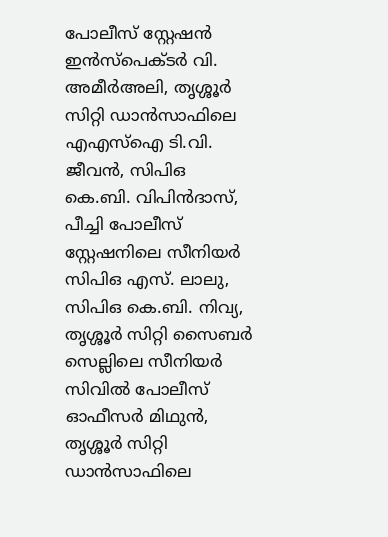പോലീസ് സ്റ്റേഷൻ ഇൻസ്പെക്ടർ വി. അമീർഅലി, തൃശ്ശൂർ സിറ്റി ഡാൻസാഫിലെ എഎസ്ഐ ടി.വി. ജീവൻ, സിപിഒ കെ.ബി. വിപിൻദാസ്, പീച്ചി പോലീസ് സ്റ്റേഷനിലെ സീനിയർ സിപിഒ എസ്. ലാലു, സിപിഒ കെ.ബി. നിവ്യ, തൃശ്ശൂർ സിറ്റി സൈബർ സെല്ലിലെ സീനിയർ സിവിൽ പോലീസ് ഓഫീസർ മിഥുൻ, തൃശ്ശൂർ സിറ്റി ഡാൻസാഫിലെ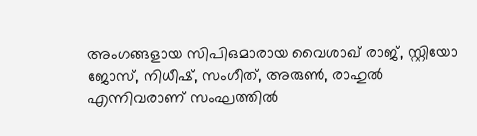അംഗങ്ങളായ സിപിഒമാരായ വൈശാഖ് രാജ്, സ്റ്റിയോ ജോസ്, നിധീഷ്, സംഗീത്, അരുൺ, രാഹുൽ എന്നിവരാണ് സംഘത്തിൽ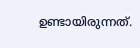ഉണ്ടായിരുന്നത്.